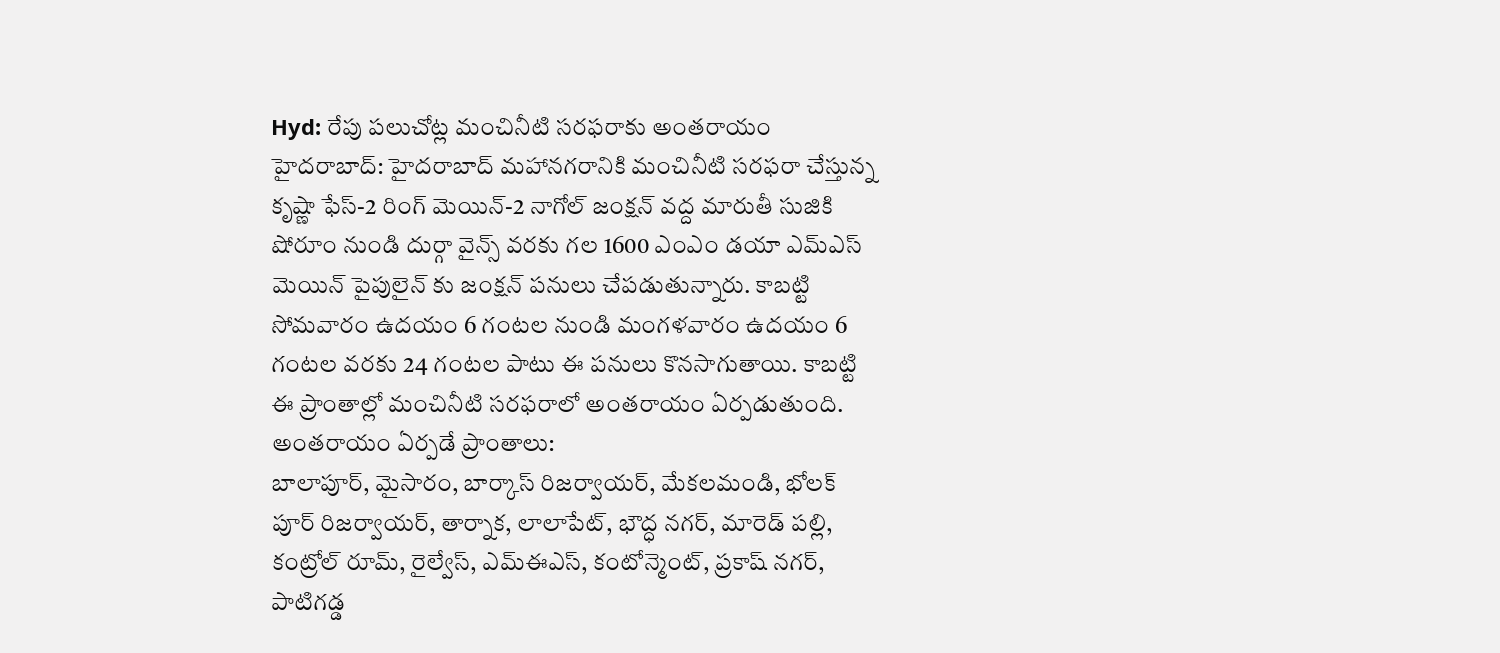Hyd: రేపు పలుచోట్ల మంచినీటి సరఫరాకు అంతరాయం
హైదరాబాద్: హైదరాబాద్ మహానగరానికి మంచినీటి సరఫరా చేస్తున్న కృష్ణా ఫేస్-2 రింగ్ మెయిన్-2 నాగోల్ జంక్షన్ వద్ద మారుతీ సుజికి షోరూం నుండి దుర్గా వైన్స్ వరకు గల 1600 ఎంఎం డయా ఎమ్ఎస్ మెయిన్ పైపులైన్ కు జంక్షన్ పనులు చేపడుతున్నారు. కాబట్టి సోమవారం ఉదయం 6 గంటల నుండి మంగళవారం ఉదయం 6 గంటల వరకు 24 గంటల పాటు ఈ పనులు కొనసాగుతాయి. కాబట్టి ఈ ప్రాంతాల్లో మంచినీటి సరఫరాలో అంతరాయం ఏర్పడుతుంది.
అంతరాయం ఏర్పడే ప్రాంతాలు:
బాలాపూర్, మైసారం, బార్కాస్ రిజర్వాయర్, మేకలమండి, భోలక్ పూర్ రిజర్వాయర్, తార్నాక, లాలాపేట్, భౌద్ధ నగర్, మారెడ్ పల్లి, కంట్రోల్ రూమ్, రైల్వేస్, ఎమ్ఈఎస్, కంటోన్మెంట్, ప్రకాష్ నగర్, పాటిగడ్డ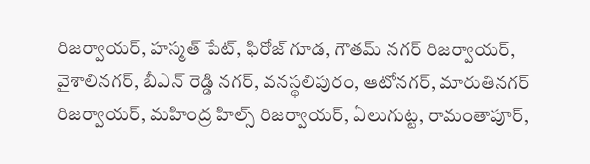రిజర్వాయర్, హస్మత్ పేట్, ఫిరోజ్ గూడ, గౌతమ్ నగర్ రిజర్వాయర్, వైశాలినగర్, బీఎన్ రెడ్డి నగర్, వనస్థలిపురం, ఆటోనగర్, మారుతినగర్ రిజర్వాయర్, మహింద్ర హిల్స్ రిజర్వాయర్, ఏలుగుట్ట, రామంతాపూర్,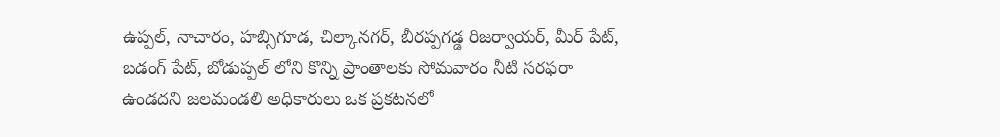ఉప్పల్, నాచారం, హబ్సిగూడ, చిల్కానగర్, బీరప్పగడ్డ రిజర్వాయర్, మీర్ పేట్, బడంగ్ పేట్, బోడుప్పల్ లోని కొన్ని ప్రాంతాలకు సోమవారం నీటి సరఫరా ఉండదని జలమండలి అధికారులు ఒక ప్రకటనలో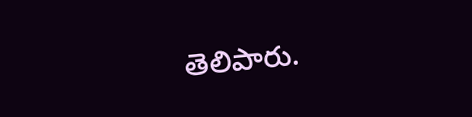తెలిపారు.